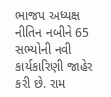ભાજપ અધ્યક્ષ નીતિન નબીને 65 સભ્યોની નવી કાર્યકારિણી જાહેર કરી છે. રામ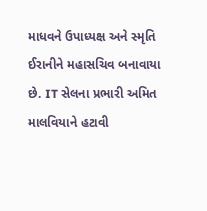માધવને ઉપાધ્યક્ષ અને સ્મૃતિ ઈરાનીને મહાસચિવ બનાવાયા છે. IT સેલના પ્રભારી અમિત માલવિયાને હટાવી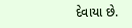દેવાયા છે.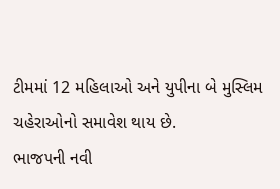ટીમમાં 12 મહિલાઓ અને યુપીના બે મુસ્લિમ ચહેરાઓનો સમાવેશ થાય છે.
ભાજપની નવી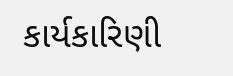કાર્યકારિણી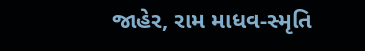જાહેર, રામ માધવ-સ્મૃતિ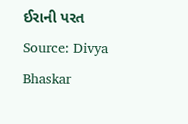ઈરાની પરત
Source: Divya Bhaskar